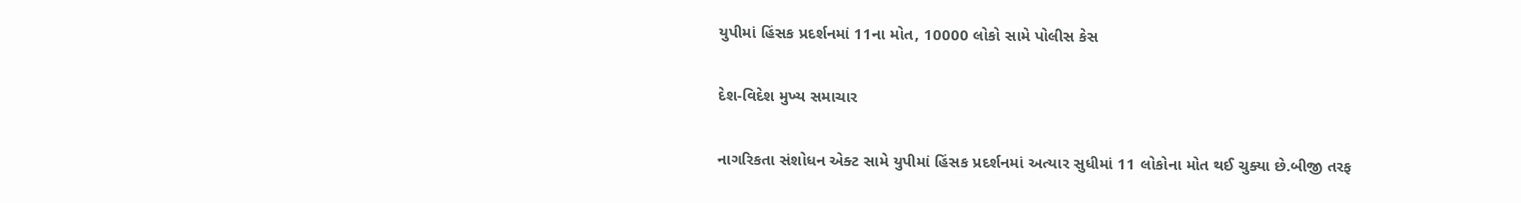યુપીમાં હિંસક પ્રદર્શનમાં 11ના મોત, 10000 લોકો સામે પોલીસ કેસ

દેશ-વિદેશ મુખ્ય સમાચાર

નાગરિકતા સંશોધન એક્ટ સામે યુપીમાં હિંસક પ્રદર્શનમાં અત્યાર સુધીમાં 11 લોકોના મોત થઈ ચુક્યા છે.બીજી તરફ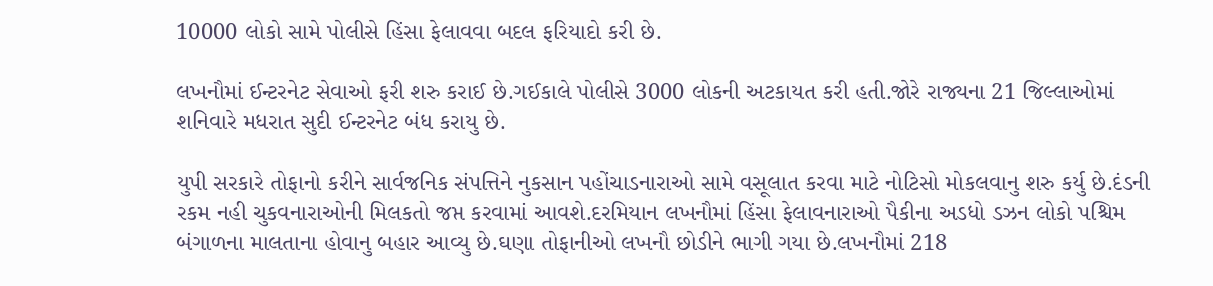10000 લોકો સામે પોલીસે હિંસા ફેલાવવા બદલ ફરિયાદો કરી છે.

લખનૌમાં ઈન્ટરનેટ સેવાઓ ફરી શરુ કરાઈ છે.ગઈકાલે પોલીસે 3000 લોકની અટકાયત કરી હતી.જોરે રાજ્યના 21 જિલ્લાઓમાં શનિવારે મધરાત સુદી ઈન્ટરનેટ બંધ કરાયુ છે.

યુપી સરકારે તોફાનો કરીને સાર્વજનિક સંપત્તિને નુકસાન પહોંચાડનારાઓ સામે વસૂલાત કરવા માટે નોટિસો મોકલવાનુ શરુ કર્યુ છે.દંડની રકમ નહી ચુકવનારાઓની મિલકતો જપ્ત કરવામાં આવશે.દરમિયાન લખનૌમાં હિંસા ફેલાવનારાઓ પૈકીના અડધો ડઝન લોકો પશ્ચિમ બંગાળના માલતાના હોવાનુ બહાર આવ્યુ છે.ઘણા તોફાનીઓ લખનૌ છોડીને ભાગી ગયા છે.લખનૌમાં 218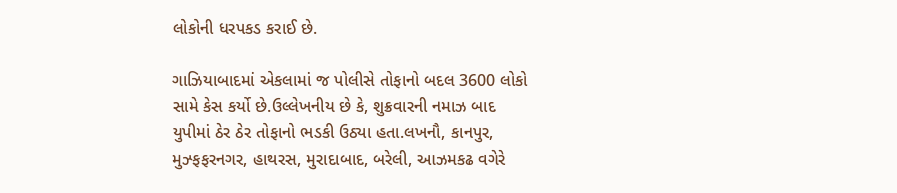લોકોની ધરપકડ કરાઈ છે.

ગાઝિયાબાદમાં એકલામાં જ પોલીસે તોફાનો બદલ 3600 લોકો સામે કેસ કર્યો છે.ઉલ્લેખનીય છે કે, શુક્રવારની નમાઝ બાદ યુપીમાં ઠેર ઠેર તોફાનો ભડકી ઉઠ્યા હતા.લખનૌ, કાનપુર, મુઝ્ફફરનગર, હાથરસ, મુરાદાબાદ, બરેલી, આઝમકઢ વગેરે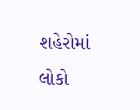શહેરોમાં લોકો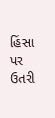હિંસા પર ઉતરી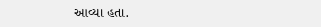આવ્યા હતા.